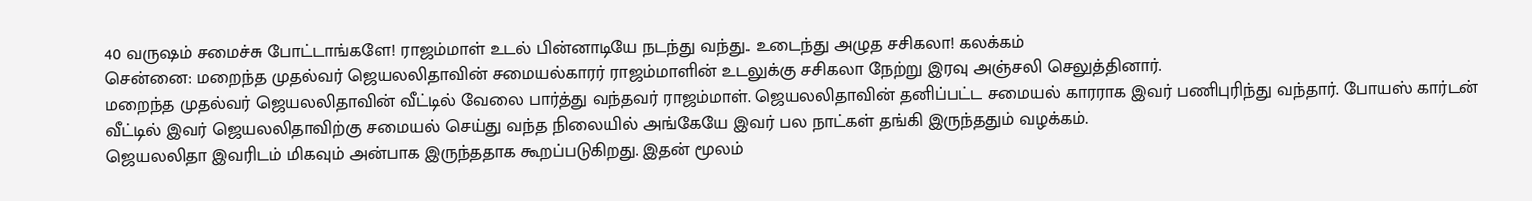40 வருஷம் சமைச்சு போட்டாங்களே! ராஜம்மாள் உடல் பின்னாடியே நடந்து வந்து.. உடைந்து அழுத சசிகலா! கலக்கம்
சென்னை: மறைந்த முதல்வர் ஜெயலலிதாவின் சமையல்காரர் ராஜம்மாளின் உடலுக்கு சசிகலா நேற்று இரவு அஞ்சலி செலுத்தினார்.
மறைந்த முதல்வர் ஜெயலலிதாவின் வீட்டில் வேலை பார்த்து வந்தவர் ராஜம்மாள். ஜெயலலிதாவின் தனிப்பட்ட சமையல் காரராக இவர் பணிபுரிந்து வந்தார். போயஸ் கார்டன் வீட்டில் இவர் ஜெயலலிதாவிற்கு சமையல் செய்து வந்த நிலையில் அங்கேயே இவர் பல நாட்கள் தங்கி இருந்ததும் வழக்கம்.
ஜெயலலிதா இவரிடம் மிகவும் அன்பாக இருந்ததாக கூறப்படுகிறது. இதன் மூலம்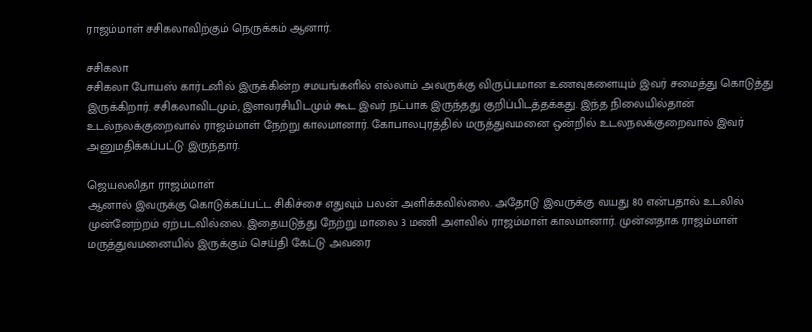ராஜம்மாள் சசிகலாவிற்கும் நெருக்கம் ஆனார்.

சசிகலா
சசிகலா போயஸ் கார்டனில் இருக்கின்ற சமயங்களில் எல்லாம் அவருக்கு விருப்பமான உணவுகளையும் இவர் சமைத்து கொடுத்து இருக்கிறார். சசிகலாவிடமும், இளவரசியிடமும் கூட இவர் நட்பாக இருந்தது குறிப்பிடத்தக்கது. இந்த நிலையில்தான் உடல்நலக்குறைவால் ராஜம்மாள் நேற்று காலமானார். கோபாலபுரத்தில் மருத்துவமனை ஒன்றில் உடலநலக்குறைவால் இவர் அனுமதிக்கப்பட்டு இருந்தார்.

ஜெயலலிதா ராஜம்மாள்
ஆனால் இவருக்கு கொடுக்கப்பட்ட சிகிச்சை எதுவும் பலன் அளிக்கவில்லை. அதோடு இவருக்கு வயது 80 என்பதால் உடலில் முன்னேற்றம் ஏற்படவில்லை. இதையடுத்து நேற்று மாலை 3 மணி அளவில் ராஜம்மாள் காலமானார். முன்னதாக ராஜம்மாள் மருத்துவமனையில் இருக்கும் செய்தி கேட்டு அவரை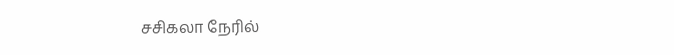சசிகலா நேரில்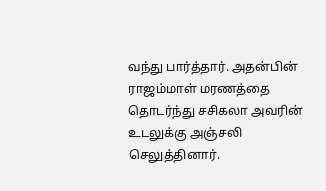வந்து பார்த்தார். அதன்பின் ராஜம்மாள் மரணத்தை தொடர்ந்து சசிகலா அவரின் உடலுக்கு அஞ்சலி செலுத்தினார்.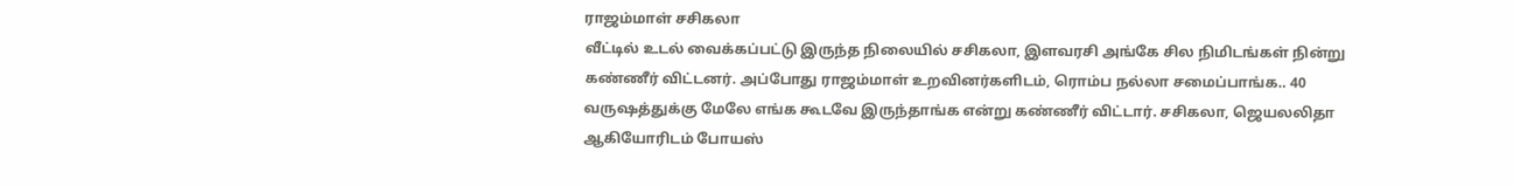ராஜம்மாள் சசிகலா
வீட்டில் உடல் வைக்கப்பட்டு இருந்த நிலையில் சசிகலா, இளவரசி அங்கே சில நிமிடங்கள் நின்று கண்ணீர் விட்டனர். அப்போது ராஜம்மாள் உறவினர்களிடம், ரொம்ப நல்லா சமைப்பாங்க.. 40 வருஷத்துக்கு மேலே எங்க கூடவே இருந்தாங்க என்று கண்ணீர் விட்டார். சசிகலா, ஜெயலலிதா ஆகியோரிடம் போயஸ்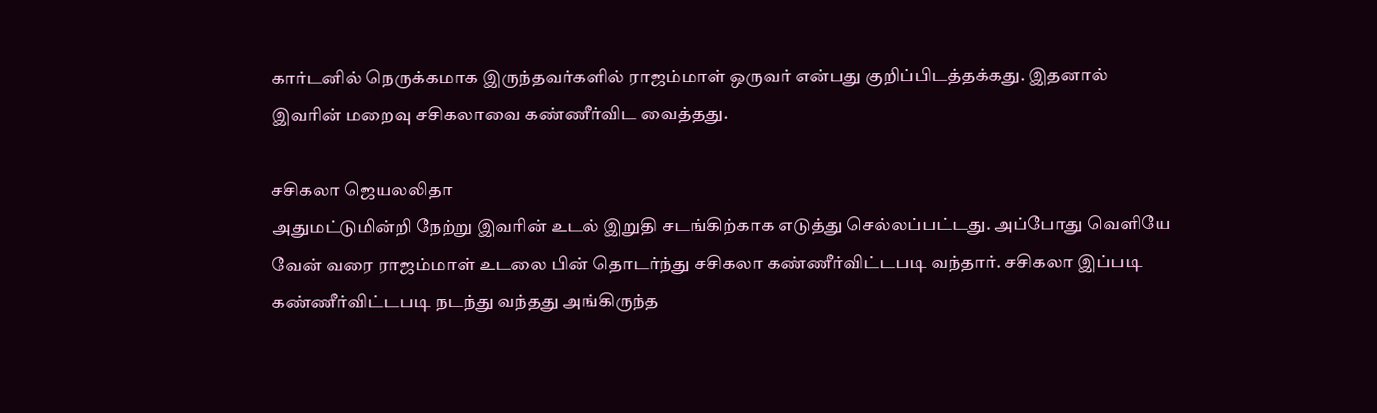கார்டனில் நெருக்கமாக இருந்தவர்களில் ராஜம்மாள் ஒருவர் என்பது குறிப்பிடத்தக்கது. இதனால் இவரின் மறைவு சசிகலாவை கண்ணீர்விட வைத்தது.

சசிகலா ஜெயலலிதா
அதுமட்டுமின்றி நேற்று இவரின் உடல் இறுதி சடங்கிற்காக எடுத்து செல்லப்பட்டது. அப்போது வெளியே வேன் வரை ராஜம்மாள் உடலை பின் தொடர்ந்து சசிகலா கண்ணீர்விட்டபடி வந்தார். சசிகலா இப்படி கண்ணீர்விட்டபடி நடந்து வந்தது அங்கிருந்த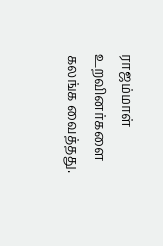ராஜம்மாள் உறவினர்களை கலங்க வைத்தது.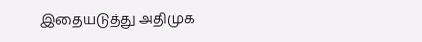இதையடுத்து அதிமுக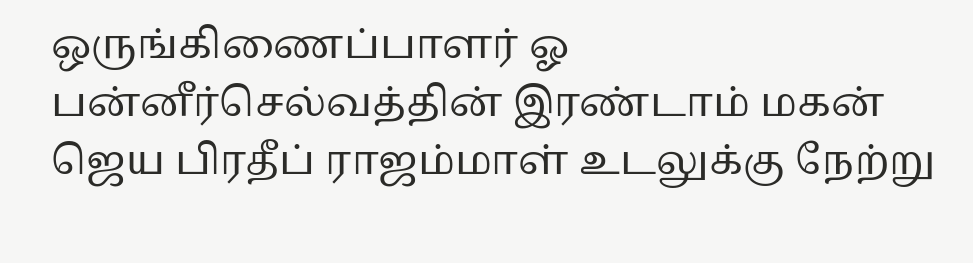ஒருங்கிணைப்பாளர் ஓ பன்னீர்செல்வத்தின் இரண்டாம் மகன் ஜெய பிரதீப் ராஜம்மாள் உடலுக்கு நேற்று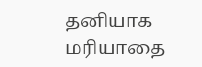தனியாக மரியாதை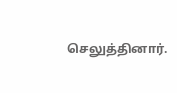செலுத்தினார்.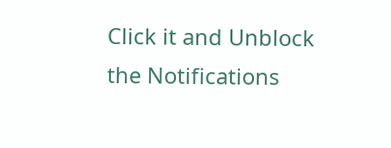Click it and Unblock the Notifications